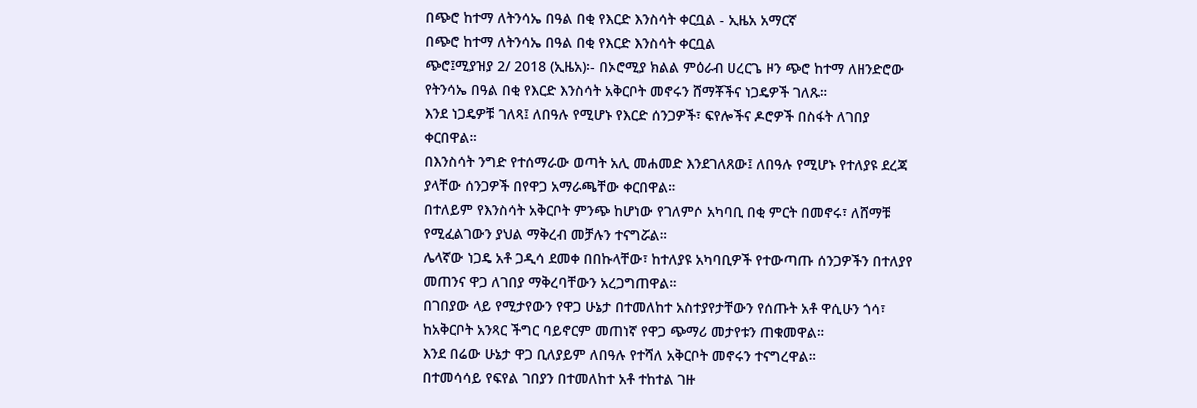በጭሮ ከተማ ለትንሳኤ በዓል በቂ የእርድ እንስሳት ቀርቧል - ኢዜአ አማርኛ
በጭሮ ከተማ ለትንሳኤ በዓል በቂ የእርድ እንስሳት ቀርቧል
ጭሮ፤ሚያዝያ 2/ 2018 (ኢዜአ)፡- በኦሮሚያ ክልል ምዕራብ ሀረርጌ ዞን ጭሮ ከተማ ለዘንድሮው የትንሳኤ በዓል በቂ የእርድ እንስሳት አቅርቦት መኖሩን ሸማቾችና ነጋዴዎች ገለጹ።
እንደ ነጋዴዎቹ ገለጻ፤ ለበዓሉ የሚሆኑ የእርድ ሰንጋዎች፣ ፍየሎችና ዶሮዎች በስፋት ለገበያ ቀርበዋል።
በእንስሳት ንግድ የተሰማራው ወጣት አሊ መሐመድ እንደገለጸው፤ ለበዓሉ የሚሆኑ የተለያዩ ደረጃ ያላቸው ሰንጋዎች በየዋጋ አማራጫቸው ቀርበዋል።
በተለይም የእንስሳት አቅርቦት ምንጭ ከሆነው የገለምሶ አካባቢ በቂ ምርት በመኖሩ፣ ለሸማቹ የሚፈልገውን ያህል ማቅረብ መቻሉን ተናግሯል።
ሌላኛው ነጋዴ አቶ ጋዲሳ ደመቀ በበኩላቸው፣ ከተለያዩ አካባቢዎች የተውጣጡ ሰንጋዎችን በተለያየ መጠንና ዋጋ ለገበያ ማቅረባቸውን አረጋግጠዋል።
በገበያው ላይ የሚታየውን የዋጋ ሁኔታ በተመለከተ አስተያየታቸውን የሰጡት አቶ ዋሲሁን ጎሳ፣ ከአቅርቦት አንጻር ችግር ባይኖርም መጠነኛ የዋጋ ጭማሪ መታየቱን ጠቁመዋል።
እንደ በሬው ሁኔታ ዋጋ ቢለያይም ለበዓሉ የተሻለ አቅርቦት መኖሩን ተናግረዋል።
በተመሳሳይ የፍየል ገበያን በተመለከተ አቶ ተከተል ገዙ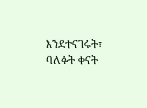እንደተናገሩት፣ ባለፉት ቀናት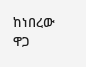ከነበረው ዋጋ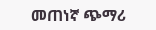መጠነኛ ጭማሪ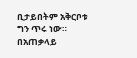ቢታይበትም አቅርቦቱ ግን ጥሩ ነው።
በአጠቃላይ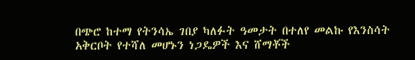በጭሮ ከተማ የትንሳኤ ገበያ ካለፉት ዓመታት በተለየ መልኩ የእንስሳት አቅርቦት የተሻለ መሆኑን ነጋዴዎች እና ሸማቾች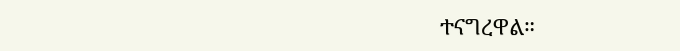ተናግረዋል።